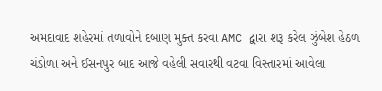અમદાવાદ શહેરમાં તળાવોને દબાણ મુક્ત કરવા AMC દ્વારા શરૂ કરેલ ઝુંબેશ હેઠળ ચંડોળા અને ઈસનપુર બાદ આજે વહેલી સવારથી વટવા વિસ્તારમાં આવેલા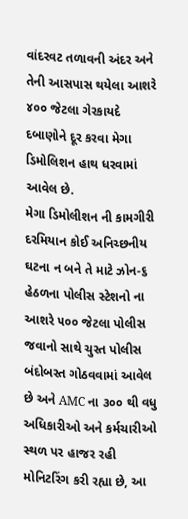વાંદરવટ તળાવની અંદર અને તેની આસપાસ થયેલા આશરે ૪૦૦ જેટલા ગેરકાયદે દબાણોને દૂર કરવા મેગા ડિમોલિશન હાથ ધરવામાં આવેલ છે.
મેગા ડિમોલીશન ની કામગીરી દરમિયાન કોઈ અનિચ્છનીય ઘટના ન બને તે માટે ઝોન-૬ હેઠળના પોલીસ સ્ટેશનો ના આશરે ૫૦૦ જેટલા પોલીસ જવાનો સાથે ચુસ્ત પોલીસ બંદોબસ્ત ગોઠવવામાં આવેલ છે અને AMC ના ૩૦૦ થી વધુ અધિકારીઓ અને કર્મચારીઓ સ્થળ પર હાજર રહી મોનિટરિંગ કરી રહ્યા છે, આ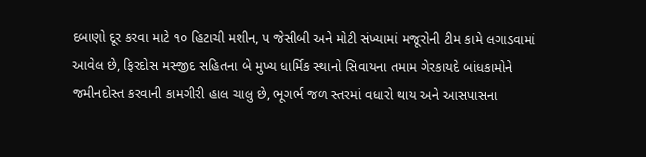દબાણો દૂર કરવા માટે ૧૦ હિટાચી મશીન, ૫ જેસીબી અને મોટી સંખ્યામાં મજૂરોની ટીમ કામે લગાડવામાં આવેલ છે, ફિરદોસ મસ્જીદ સહિતના બે મુખ્ય ધાર્મિક સ્થાનો સિવાયના તમામ ગેરકાયદે બાંધકામોને જમીનદોસ્ત કરવાની કામગીરી હાલ ચાલુ છે, ભૂગર્ભ જળ સ્તરમાં વધારો થાય અને આસપાસના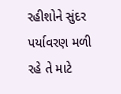રહીશોને સુંદર પર્યાવરણ મળી રહે તે માટે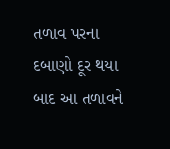તળાવ પરના દબાણો દૂર થયા બાદ આ તળાવને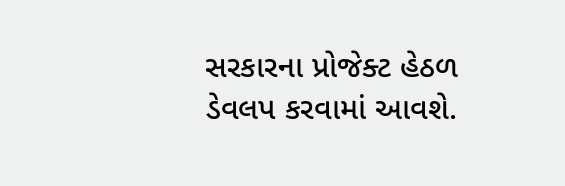સરકારના પ્રોજેક્ટ હેઠળ ડેવલપ કરવામાં આવશે.